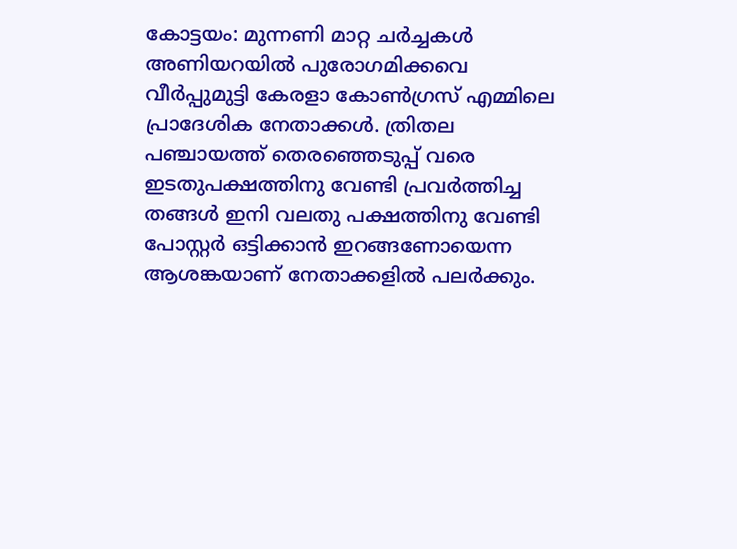കോട്ടയം: മുന്നണി മാറ്റ ചർച്ചകൾ അണിയറയിൽ പുരോഗമിക്കവെ വീർപ്പുമുട്ടി കേരളാ കോൺഗ്രസ് എമ്മിലെ പ്രാദേശിക നേതാക്കൾ. ത്രിതല പഞ്ചായത്ത് തെരഞ്ഞെടുപ്പ് വരെ ഇടതുപക്ഷത്തിനു വേണ്ടി പ്രവർത്തിച്ച തങ്ങൾ ഇനി വലതു പക്ഷത്തിനു വേണ്ടി പോസ്റ്റർ ഒട്ടിക്കാൻ ഇറങ്ങണോയെന്ന ആശങ്കയാണ് നേതാക്കളിൽ പലർക്കും.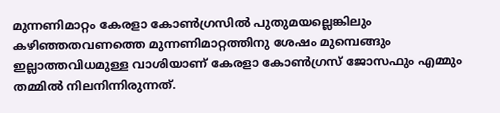മുന്നണിമാറ്റം കേരളാ കോൺഗ്രസിൽ പുതുമയല്ലെങ്കിലും കഴിഞ്ഞതവണത്തെ മുന്നണിമാറ്റത്തിനു ശേഷം മുമ്പെങ്ങും ഇല്ലാത്തവിധമുള്ള വാശിയാണ് കേരളാ കോൺഗ്രസ് ജോസഫും എമ്മും തമ്മിൽ നിലനിന്നിരുന്നത്.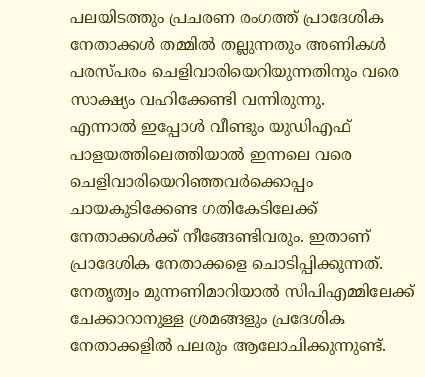പലയിടത്തും പ്രചരണ രംഗത്ത് പ്രാദേശിക നേതാക്കൾ തമ്മിൽ തല്ലുന്നതും അണികൾ പരസ്പരം ചെളിവാരിയെറിയുന്നതിനും വരെ സാക്ഷ്യം വഹിക്കേണ്ടി വന്നിരുന്നു.
എന്നാൽ ഇപ്പോൾ വീണ്ടും യുഡിഎഫ് പാളയത്തിലെത്തിയാൽ ഇന്നലെ വരെ ചെളിവാരിയെറിഞ്ഞവർക്കൊപ്പം ചായകുടിക്കേണ്ട ഗതികേടിലേക്ക് നേതാക്കൾക്ക് നീങ്ങേണ്ടിവരും. ഇതാണ് പ്രാദേശിക നേതാക്കളെ ചൊടിപ്പിക്കുന്നത്.
നേതൃത്വം മുന്നണിമാറിയാൽ സിപിഎമ്മിലേക്ക് ചേക്കാറാനുള്ള ശ്രമങ്ങളും പ്രദേശിക നേതാക്കളിൽ പലരും ആലോചിക്കുന്നുണ്ട്.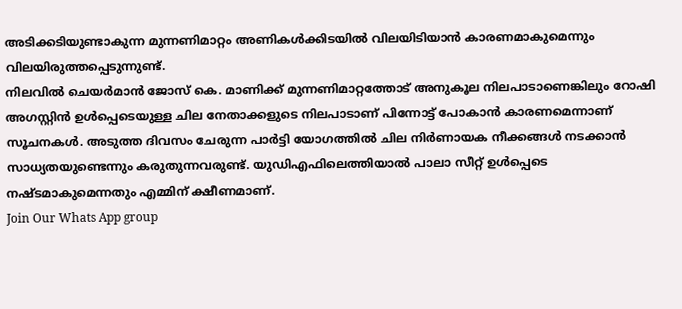അടിക്കടിയുണ്ടാകുന്ന മുന്നണിമാറ്റം അണികൾക്കിടയിൽ വിലയിടിയാൻ കാരണമാകുമെന്നും വിലയിരുത്തപ്പെടുന്നുണ്ട്.
നിലവിൽ ചെയർമാൻ ജോസ് കെ. മാണിക്ക് മുന്നണിമാറ്റത്തോട് അനുകൂല നിലപാടാണെങ്കിലും റോഷി അഗസ്റ്റിൻ ഉൾപ്പെടെയുള്ള ചില നേതാക്കളുടെ നിലപാടാണ് പിന്നോട്ട് പോകാൻ കാരണമെന്നാണ് സൂചനകൾ. അടുത്ത ദിവസം ചേരുന്ന പാർട്ടി യോഗത്തിൽ ചില നിർണായക നീക്കങ്ങൾ നടക്കാൻ സാധ്യതയുണ്ടെന്നും കരുതുന്നവരുണ്ട്. യുഡിഎഫിലെത്തിയാൽ പാലാ സീറ്റ് ഉൾപ്പെടെ നഷ്ടമാകുമെന്നതും എമ്മിന് ക്ഷീണമാണ്.
Join Our Whats App group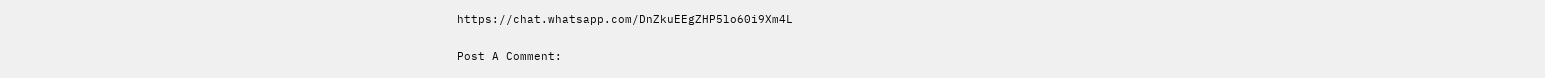https://chat.whatsapp.com/DnZkuEEgZHP5lo60i9Xm4L

Post A Comment: